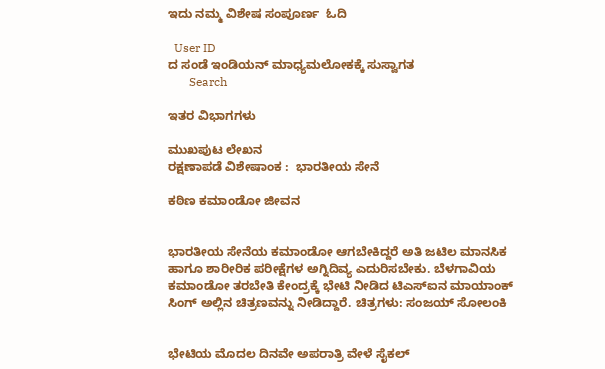ಇದು ನಮ್ಮ ವಿಶೇಷ ಸಂಪೂರ್ಣ  ಓದಿ

  User ID
ದ ಸಂಡೆ ಇಂಡಿಯನ್ ಮಾಧ್ಯಮಲೋಕಕ್ಕೆ ಸುಸ್ವಾಗತ
       Search

ಇತರ ವಿಭಾಗಗಳು

ಮುಖಪುಟ ಲೇಖನ
ರಕ್ಷಣಾಪಡೆ ವಿಶೇಷಾಂಕ :  ಭಾರತೀಯ ಸೇನೆ

ಕಠಿಣ ಕಮಾಂಡೋ ಜೀವನ


ಭಾರತೀಯ ಸೇನೆಯ ಕಮಾಂಡೋ ಆಗಬೇಕಿದ್ದರೆ ಅತಿ ಜಟಿಲ ಮಾನಸಿಕ ಹಾಗೂ ಶಾರೀರಿಕ ಪರೀಕ್ಷೆಗಳ ಅಗ್ನಿದಿವ್ಯ ಎದುರಿಸಬೇಕು. ಬೆಳಗಾವಿಯ ಕಮಾಂಡೋ ತರಬೇತಿ ಕೇಂದ್ರಕ್ಕೆ ಭೇಟಿ ನೀಡಿದ ಟಿಎಸ್‌ಐನ ಮಾಯಾಂಕ್ ಸಿಂಗ್ ಅಲ್ಲಿನ ಚಿತ್ರಣವನ್ನು ನೀಡಿದ್ದಾರೆ. ಚಿತ್ರಗಳು: ಸಂಜಯ್ ಸೋಲಂಕಿ


ಭೇಟಿಯ ಮೊದಲ ದಿನವೇ ಅಪರಾತ್ರಿ ವೇಳೆ ಸೈಕಲ್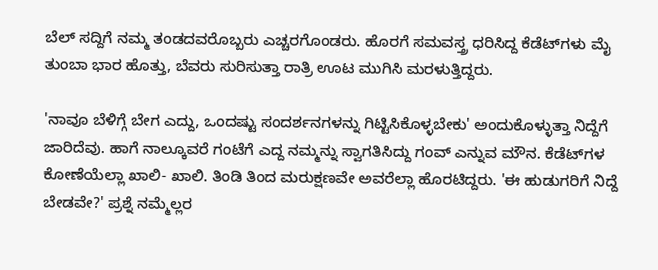ಬೆಲ್ ಸದ್ದಿಗೆ ನಮ್ಮ ತಂಡದವರೊಬ್ಬರು ಎಚ್ಚರಗೊಂಡರು. ಹೊರಗೆ ಸಮವಸ್ತ್ರ ಧರಿಸಿದ್ದ ಕೆಡೆಟ್‌ಗಳು ಮೈ ತುಂಬಾ ಭಾರ ಹೊತ್ತು, ಬೆವರು ಸುರಿಸುತ್ತಾ ರಾತ್ರಿ ಊಟ ಮುಗಿಸಿ ಮರಳುತ್ತಿದ್ದರು.

'ನಾವೂ ಬೆಳಿಗ್ಗೆ ಬೇಗ ಎದ್ದು, ಒಂದಷ್ಟು ಸಂದರ್ಶನಗಳನ್ನು ಗಿಟ್ಟಿಸಿಕೊಳ್ಳಬೇಕು' ಅಂದುಕೊಳ್ಳುತ್ತಾ ನಿದ್ದೆಗೆ ಜಾರಿದೆವು. ಹಾಗೆ ನಾಲ್ಕೂವರೆ ಗಂಟೆಗೆ ಎದ್ದ ನಮ್ಮನ್ನು ಸ್ವಾಗತಿಸಿದ್ದು ಗಂವ್ ಎನ್ನುವ ಮೌನ. ಕೆಡೆಟ್‌ಗಳ ಕೋಣೆಯೆಲ್ಲಾ ಖಾಲಿ- ಖಾಲಿ. ತಿಂಡಿ ತಿಂದ ಮರುಕ್ಷಣವೇ ಅವರೆಲ್ಲಾ ಹೊರಟಿದ್ದರು. 'ಈ ಹುಡುಗರಿಗೆ ನಿದ್ದೆ ಬೇಡವೇ?' ಪ್ರಶ್ನೆ ನಮ್ಮೆಲ್ಲರ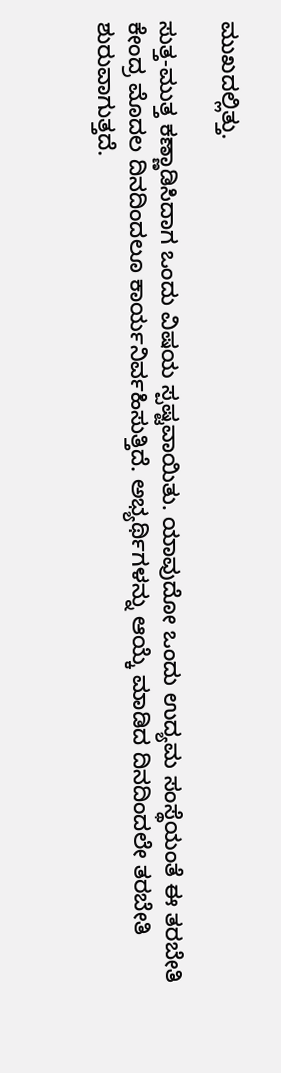ಮುಖದಲ್ಲಿತ್ತು.

ಸುತ್ತ-ಮುತ್ತ ಕಣ್ಣಾಡಿಸಿದಾಗ ಒಂದು ವಿಷಯ ಸ್ಪಷ್ಟವಾಯಿತು. ಯಾವುದೋ ಒಂದು ಉದ್ಯಮ ಸಂಸ್ಥೆಯಂತೆ ಈ ತರಬೇತಿ ಕೇಂದ್ರ ಮೊದಲ ದಿನದಿಂದಲೂ ಕಾರ್ಯನಿರ್ವಹಿಸುತ್ತಿದೆ. ಅಭ್ಯರ್ಥಿಗಳನ್ನು ಆಯ್ಕೆ ಮಾಡಿದ ದಿನದಿಂದಲೇ ತರಬೇತಿ ಶುರುವಾಗುತ್ತದೆ.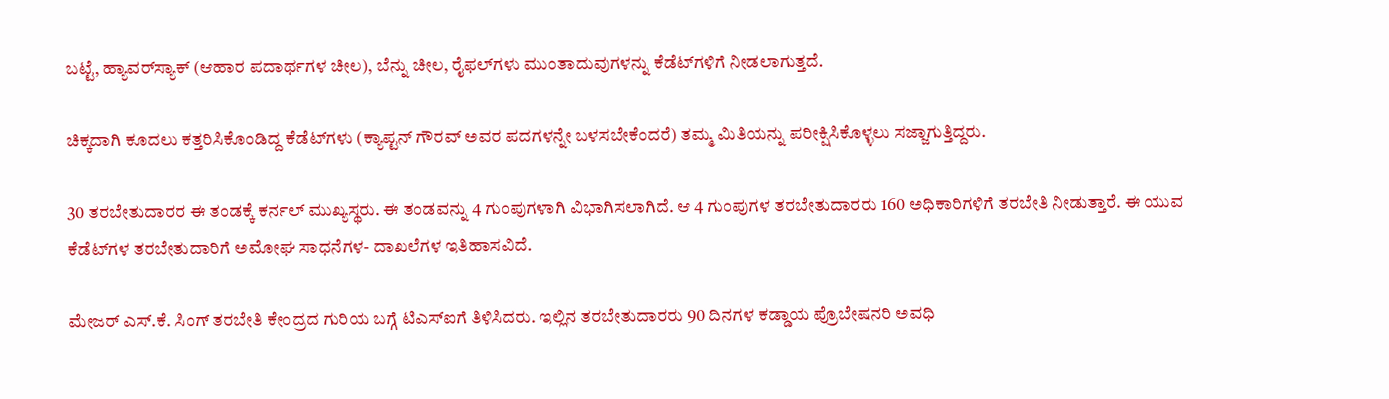ಬಟ್ಟೆ, ಹ್ಯಾವರ್‌ಸ್ಯಾಕ್ (ಆಹಾರ ಪದಾರ್ಥಗಳ ಚೀಲ), ಬೆನ್ನು ಚೀಲ, ರೈಫಲ್‌ಗಳು ಮುಂತಾದುವುಗಳನ್ನು ಕೆಡೆಟ್‌ಗಳಿಗೆ ನೀಡಲಾಗುತ್ತದೆ.

ಚಿಕ್ಕದಾಗಿ ಕೂದಲು ಕತ್ತರಿಸಿಕೊಂಡಿದ್ದ ಕೆಡೆಟ್‌ಗಳು (ಕ್ಯಾಪ್ಟನ್ ಗೌರವ್ ಅವರ ಪದಗಳನ್ನೇ ಬಳಸಬೇಕೆಂದರೆ) ತಮ್ಮ ಮಿತಿಯನ್ನು ಪರೀಕ್ಷಿಸಿಕೊಳ್ಳಲು ಸಜ್ಜಾಗುತ್ತಿದ್ದರು.

30 ತರಬೇತುದಾರರ ಈ ತಂಡಕ್ಕೆ ಕರ್ನಲ್ ಮುಖ್ಯಸ್ಥರು. ಈ ತಂಡವನ್ನು 4 ಗುಂಪುಗಳಾಗಿ ವಿಭಾಗಿಸಲಾಗಿದೆ. ಆ 4 ಗುಂಪುಗಳ ತರಬೇತುದಾರರು 160 ಅಧಿಕಾರಿಗಳಿಗೆ ತರಬೇತಿ ನೀಡುತ್ತಾರೆ. ಈ ಯುವ ಕೆಡೆಟ್‌ಗಳ ತರಬೇತುದಾರಿಗೆ ಅಮೋಘ ಸಾಧನೆಗಳ- ದಾಖಲೆಗಳ ಇತಿಹಾಸವಿದೆ.

ಮೇಜರ್ ಎಸ್.ಕೆ. ಸಿಂಗ್ ತರಬೇತಿ ಕೇಂದ್ರದ ಗುರಿಯ ಬಗ್ಗೆ ಟಿಎಸ್‌ಐಗೆ ತಿಳಿಸಿದರು. ಇಲ್ಲಿನ ತರಬೇತುದಾರರು 90 ದಿನಗಳ ಕಡ್ಡಾಯ ಪ್ರೊಬೇಷನರಿ ಅವಧಿ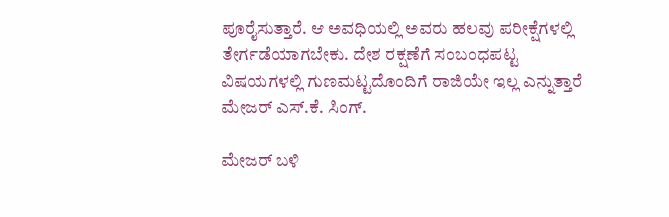ಪೂರೈಸುತ್ತಾರೆ. ಆ ಅವಧಿಯಲ್ಲಿ ಅವರು ಹಲವು ಪರೀಕ್ಷೆಗಳಲ್ಲಿ ತೇರ್ಗಡೆಯಾಗಬೇಕು. ದೇಶ ರಕ್ಷಣೆಗೆ ಸಂಬಂಧಪಟ್ಟ ವಿಷಯಗಳಲ್ಲಿ ಗುಣಮಟ್ಟದೊಂದಿಗೆ ರಾಜಿಯೇ ಇಲ್ಲ ಎನ್ನುತ್ತಾರೆ ಮೇಜರ್ ಎಸ್.ಕೆ. ಸಿಂಗ್.

ಮೇಜರ್ ಬಳಿ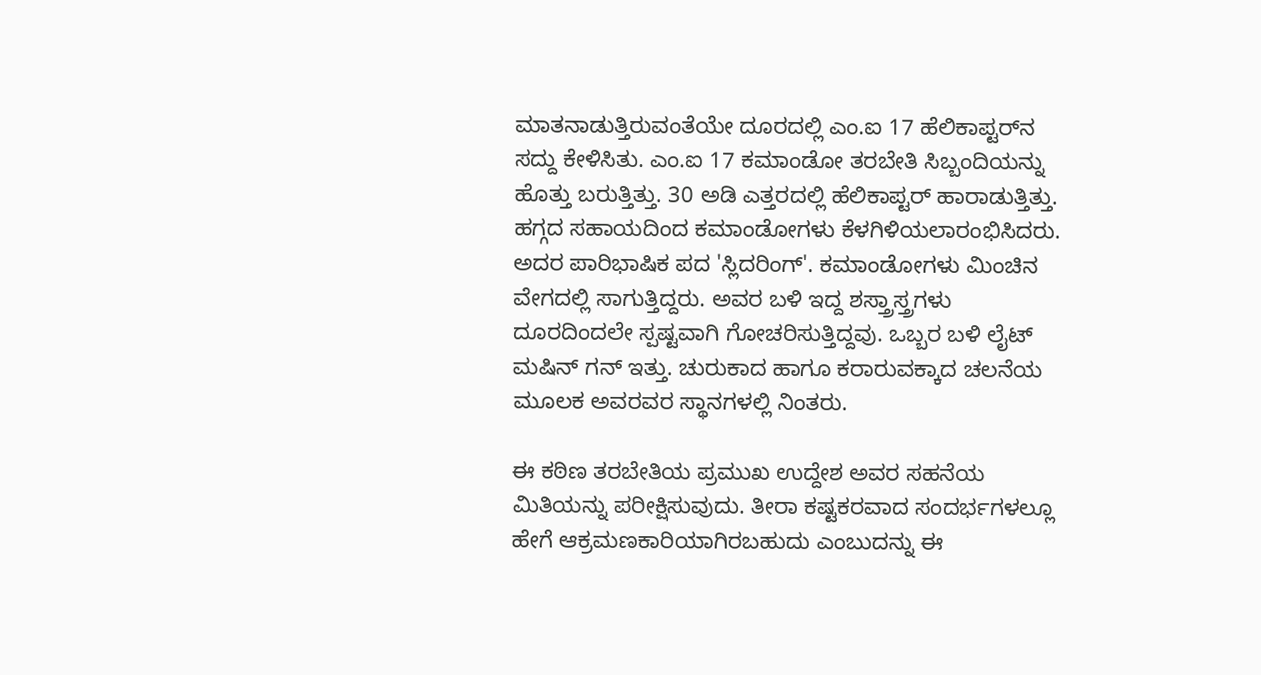ಮಾತನಾಡುತ್ತಿರುವಂತೆಯೇ ದೂರದಲ್ಲಿ ಎಂ.ಐ 17 ಹೆಲಿಕಾಪ್ಟರ್‌ನ ಸದ್ದು ಕೇಳಿಸಿತು. ಎಂ.ಐ 17 ಕಮಾಂಡೋ ತರಬೇತಿ ಸಿಬ್ಬಂದಿಯನ್ನು ಹೊತ್ತು ಬರುತ್ತಿತ್ತು. 30 ಅಡಿ ಎತ್ತರದಲ್ಲಿ ಹೆಲಿಕಾಪ್ಟರ್ ಹಾರಾಡುತ್ತಿತ್ತು. ಹಗ್ಗದ ಸಹಾಯದಿಂದ ಕಮಾಂಡೋಗಳು ಕೆಳಗಿಳಿಯಲಾರಂಭಿಸಿದರು. ಅದರ ಪಾರಿಭಾಷಿಕ ಪದ 'ಸ್ಲಿದರಿಂಗ್'. ಕಮಾಂಡೋಗಳು ಮಿಂಚಿನ ವೇಗದಲ್ಲಿ ಸಾಗುತ್ತಿದ್ದರು. ಅವರ ಬಳಿ ಇದ್ದ ಶಸ್ತ್ರಾಸ್ತ್ರಗಳು ದೂರದಿಂದಲೇ ಸ್ಪಷ್ಟವಾಗಿ ಗೋಚರಿಸುತ್ತಿದ್ದವು. ಒಬ್ಬರ ಬಳಿ ಲೈಟ್ ಮಷಿನ್ ಗನ್ ಇತ್ತು. ಚುರುಕಾದ ಹಾಗೂ ಕರಾರುವಕ್ಕಾದ ಚಲನೆಯ ಮೂಲಕ ಅವರವರ ಸ್ಥಾನಗಳಲ್ಲಿ ನಿಂತರು.

ಈ ಕಠಿಣ ತರಬೇತಿಯ ಪ್ರಮುಖ ಉದ್ದೇಶ ಅವರ ಸಹನೆಯ ಮಿತಿಯನ್ನು ಪರೀಕ್ಷಿಸುವುದು. ತೀರಾ ಕಷ್ಟಕರವಾದ ಸಂದರ್ಭಗಳಲ್ಲೂ ಹೇಗೆ ಆಕ್ರಮಣಕಾರಿಯಾಗಿರಬಹುದು ಎಂಬುದನ್ನು ಈ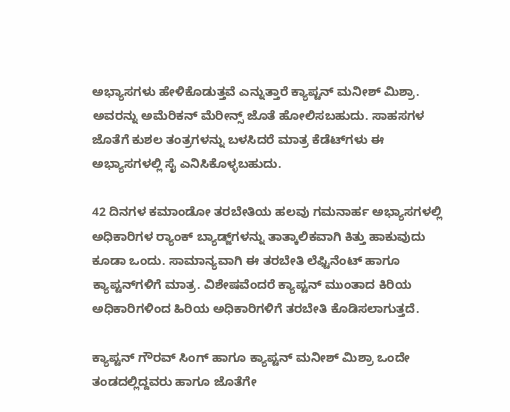ಅಭ್ಯಾಸಗಳು ಹೇಳಿಕೊಡುತ್ತವೆ ಎನ್ನುತ್ತಾರೆ ಕ್ಯಾಪ್ಟನ್ ಮನೀಶ್ ಮಿಶ್ರಾ. ಅವರನ್ನು ಅಮೆರಿಕನ್ ಮೆರೀನ್ಸ್ ಜೊತೆ ಹೋಲಿಸಬಹುದು. ಸಾಹಸಗಳ ಜೊತೆಗೆ ಕುಶಲ ತಂತ್ರಗಳನ್ನು ಬಳಸಿದರೆ ಮಾತ್ರ ಕೆಡೆಟ್‌ಗಳು ಈ ಅಭ್ಯಾಸಗಳಲ್ಲಿ ಸೈ ಎನಿಸಿಕೊಳ್ಳಬಹುದು.

42 ದಿನಗಳ ಕಮಾಂಡೋ ತರಬೇತಿಯ ಹಲವು ಗಮನಾರ್ಹ ಅಭ್ಯಾಸಗಳಲ್ಲಿ ಅಧಿಕಾರಿಗಳ ರ್‍ಯಾಂಕ್ ಬ್ಯಾಡ್ಜ್‌ಗಳನ್ನು ತಾತ್ಕಾಲಿಕವಾಗಿ ಕಿತ್ತು ಹಾಕುವುದು ಕೂಡಾ ಒಂದು. ಸಾಮಾನ್ಯವಾಗಿ ಈ ತರಬೇತಿ ಲೆಫ್ಟಿನೆಂಟ್ ಹಾಗೂ ಕ್ಯಾಪ್ಟನ್‌ಗಳಿಗೆ ಮಾತ್ರ. ವಿಶೇಷವೆಂದರೆ ಕ್ಯಾಪ್ಟನ್ ಮುಂತಾದ ಕಿರಿಯ ಅಧಿಕಾರಿಗಳಿಂದ ಹಿರಿಯ ಅಧಿಕಾರಿಗಳಿಗೆ ತರಬೇತಿ ಕೊಡಿಸಲಾಗುತ್ತದೆ.

ಕ್ಯಾಪ್ಟನ್ ಗೌರವ್ ಸಿಂಗ್ ಹಾಗೂ ಕ್ಯಾಪ್ಟನ್ ಮನೀಶ್ ಮಿಶ್ರಾ ಒಂದೇ ತಂಡದಲ್ಲಿದ್ದವರು ಹಾಗೂ ಜೊತೆಗೇ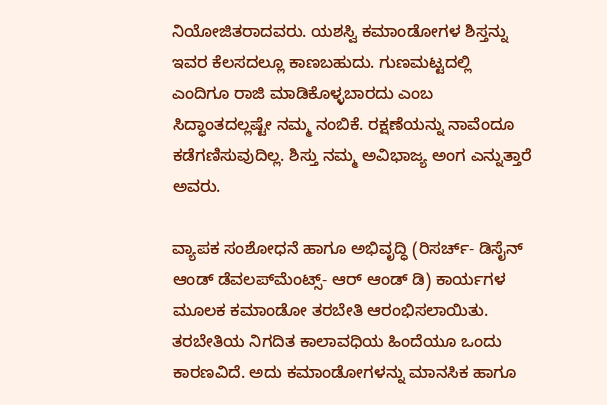ನಿಯೋಜಿತರಾದವರು. ಯಶಸ್ವಿ ಕಮಾಂಡೋಗಳ ಶಿಸ್ತನ್ನು ಇವರ ಕೆಲಸದಲ್ಲೂ ಕಾಣಬಹುದು. ಗುಣಮಟ್ಟದಲ್ಲಿ ಎಂದಿಗೂ ರಾಜಿ ಮಾಡಿಕೊಳ್ಳಬಾರದು ಎಂಬ ಸಿದ್ಧಾಂತದಲ್ಲಷ್ಟೇ ನಮ್ಮ ನಂಬಿಕೆ. ರಕ್ಷಣೆಯನ್ನು ನಾವೆಂದೂ ಕಡೆಗಣಿಸುವುದಿಲ್ಲ. ಶಿಸ್ತು ನಮ್ಮ ಅವಿಭಾಜ್ಯ ಅಂಗ ಎನ್ನುತ್ತಾರೆ ಅವರು.

ವ್ಯಾಪಕ ಸಂಶೋಧನೆ ಹಾಗೂ ಅಭಿವೃದ್ಧಿ (ರಿಸರ್ಚ್- ಡಿಸೈನ್ ಆಂಡ್ ಡೆವಲಪ್‌ಮೆಂಟ್ಸ್- ಆರ್ ಆಂಡ್ ಡಿ) ಕಾರ್ಯಗಳ ಮೂಲಕ ಕಮಾಂಡೋ ತರಬೇತಿ ಆರಂಭಿಸಲಾಯಿತು. ತರಬೇತಿಯ ನಿಗದಿತ ಕಾಲಾವಧಿಯ ಹಿಂದೆಯೂ ಒಂದು ಕಾರಣವಿದೆ. ಅದು ಕಮಾಂಡೋಗಳನ್ನು ಮಾನಸಿಕ ಹಾಗೂ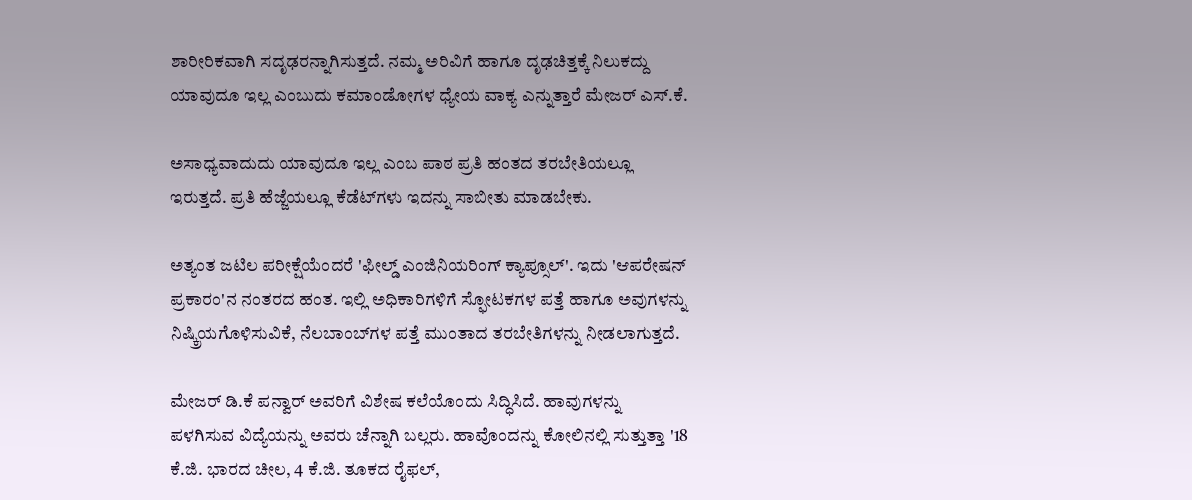ಶಾರೀರಿಕವಾಗಿ ಸದೃಢರನ್ನಾಗಿಸುತ್ತದೆ. ನಮ್ಮ ಅರಿವಿಗೆ ಹಾಗೂ ದೃಢಚಿತ್ತಕ್ಕೆ ನಿಲುಕದ್ದು ಯಾವುದೂ ಇಲ್ಲ ಎಂಬುದು ಕಮಾಂಡೋಗಳ ಧ್ಯೇಯ ವಾಕ್ಯ ಎನ್ನುತ್ತಾರೆ ಮೇಜರ್ ಎಸ್.ಕೆ.

ಅಸಾಧ್ಯವಾದುದು ಯಾವುದೂ ಇಲ್ಲ ಎಂಬ ಪಾಠ ಪ್ರತಿ ಹಂತದ ತರಬೇತಿಯಲ್ಲೂ ಇರುತ್ತದೆ. ಪ್ರತಿ ಹೆಜ್ಜೆಯಲ್ಲೂ ಕೆಡೆಟ್‌ಗಳು ಇದನ್ನು ಸಾಬೀತು ಮಾಡಬೇಕು.

ಅತ್ಯಂತ ಜಟಿಲ ಪರೀಕ್ಷೆಯೆಂದರೆ 'ಫೀಲ್ಡ್ ಎಂಜಿನಿಯರಿಂಗ್ ಕ್ಯಾಪ್ಸೂಲ್'. ಇದು 'ಆಪರೇಷನ್ ಪ್ರಕಾರಂ'ನ ನಂತರದ ಹಂತ. ಇಲ್ಲಿ ಅಧಿಕಾರಿಗಳಿಗೆ ಸ್ಫೋಟಕಗಳ ಪತ್ತೆ ಹಾಗೂ ಅವುಗಳನ್ನು ನಿಷ್ಕ್ರಿಯಗೊಳಿಸುವಿಕೆ, ನೆಲಬಾಂಬ್‌ಗಳ ಪತ್ತೆ ಮುಂತಾದ ತರಬೇತಿಗಳನ್ನು ನೀಡಲಾಗುತ್ತದೆ.

ಮೇಜರ್ ಡಿ.ಕೆ ಪನ್ವಾರ್ ಅವರಿಗೆ ವಿಶೇಷ ಕಲೆಯೊಂದು ಸಿದ್ಧಿಸಿದೆ. ಹಾವುಗಳನ್ನು ಪಳಗಿಸುವ ವಿದ್ಯೆಯನ್ನು ಅವರು ಚೆನ್ನಾಗಿ ಬಲ್ಲರು. ಹಾವೊಂದನ್ನು ಕೋಲಿನಲ್ಲಿ ಸುತ್ತುತ್ತಾ '18 ಕೆ.ಜಿ. ಭಾರದ ಚೀಲ, 4 ಕೆ.ಜಿ. ತೂಕದ ರೈಫಲ್,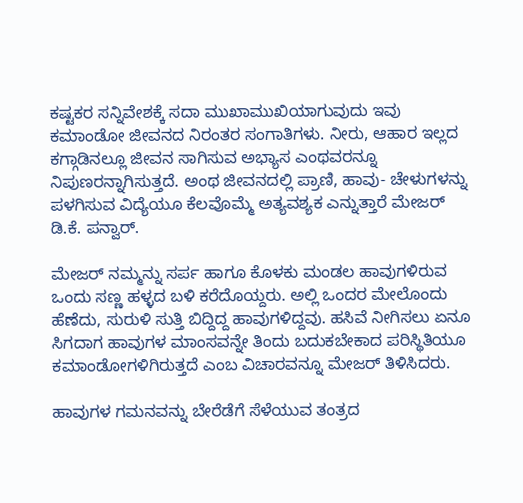ಕಷ್ಟಕರ ಸನ್ನಿವೇಶಕ್ಕೆ ಸದಾ ಮುಖಾಮುಖಿಯಾಗುವುದು ಇವು ಕಮಾಂಡೋ ಜೀವನದ ನಿರಂತರ ಸಂಗಾತಿಗಳು. ನೀರು, ಆಹಾರ ಇಲ್ಲದ ಕಗ್ಗಾಡಿನಲ್ಲೂ ಜೀವನ ಸಾಗಿಸುವ ಅಭ್ಯಾಸ ಎಂಥವರನ್ನೂ ನಿಪುಣರನ್ನಾಗಿಸುತ್ತದೆ. ಅಂಥ ಜೀವನದಲ್ಲಿ ಪ್ರಾಣಿ, ಹಾವು- ಚೇಳುಗಳನ್ನು ಪಳಗಿಸುವ ವಿದ್ಯೆಯೂ ಕೆಲವೊಮ್ಮೆ ಅತ್ಯವಶ್ಯಕ ಎನ್ನುತ್ತಾರೆ ಮೇಜರ್ ಡಿ.ಕೆ. ಪನ್ವಾರ್.

ಮೇಜರ್ ನಮ್ಮನ್ನು ಸರ್ಪ ಹಾಗೂ ಕೊಳಕು ಮಂಡಲ ಹಾವುಗಳಿರುವ ಒಂದು ಸಣ್ಣ ಹಳ್ಳದ ಬಳಿ ಕರೆದೊಯ್ದರು. ಅಲ್ಲಿ ಒಂದರ ಮೇಲೊಂದು ಹೆಣೆದು, ಸುರುಳಿ ಸುತ್ತಿ ಬಿದ್ದಿದ್ದ ಹಾವುಗಳಿದ್ದವು. ಹಸಿವೆ ನೀಗಿಸಲು ಏನೂ ಸಿಗದಾಗ ಹಾವುಗಳ ಮಾಂಸವನ್ನೇ ತಿಂದು ಬದುಕಬೇಕಾದ ಪರಿಸ್ಥಿತಿಯೂ ಕಮಾಂಡೋಗಳಿಗಿರುತ್ತದೆ ಎಂಬ ವಿಚಾರವನ್ನೂ ಮೇಜರ್ ತಿಳಿಸಿದರು.

ಹಾವುಗಳ ಗಮನವನ್ನು ಬೇರೆಡೆಗೆ ಸೆಳೆಯುವ ತಂತ್ರದ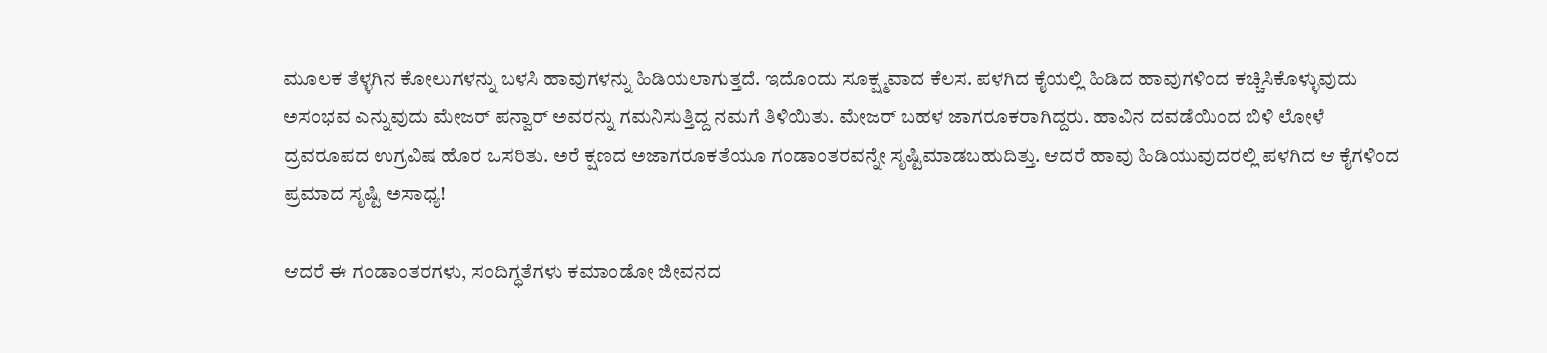ಮೂಲಕ ತೆಳ್ಳಗಿನ ಕೋಲುಗಳನ್ನು ಬಳಸಿ ಹಾವುಗಳನ್ನು ಹಿಡಿಯಲಾಗುತ್ತದೆ. ಇದೊಂದು ಸೂಕ್ಷ್ಮವಾದ ಕೆಲಸ. ಪಳಗಿದ ಕೈಯಲ್ಲಿ ಹಿಡಿದ ಹಾವುಗಳಿಂದ ಕಚ್ಚಿಸಿಕೊಳ್ಳುವುದು ಅಸಂಭವ ಎನ್ನುವುದು ಮೇಜರ್ ಪನ್ವಾರ್ ಅವರನ್ನು ಗಮನಿಸುತ್ತಿದ್ದ ನಮಗೆ ತಿಳಿಯಿತು. ಮೇಜರ್ ಬಹಳ ಜಾಗರೂಕರಾಗಿದ್ದರು. ಹಾವಿನ ದವಡೆಯಿಂದ ಬಿಳಿ ಲೋಳೆ ದ್ರವರೂಪದ ಉಗ್ರವಿಷ ಹೊರ ಒಸರಿತು. ಅರೆ ಕ್ಷಣದ ಅಜಾಗರೂಕತೆಯೂ ಗಂಡಾಂತರವನ್ನೇ ಸೃಷ್ಟಿಮಾಡಬಹುದಿತ್ತು. ಆದರೆ ಹಾವು ಹಿಡಿಯುವುದರಲ್ಲಿ ಪಳಗಿದ ಆ ಕೈಗಳಿಂದ ಪ್ರಮಾದ ಸೃಷ್ಟಿ ಅಸಾಧ್ಯ!

ಆದರೆ ಈ ಗಂಡಾಂತರಗಳು, ಸಂದಿಗ್ಧತೆಗಳು ಕಮಾಂಡೋ ಜೀವನದ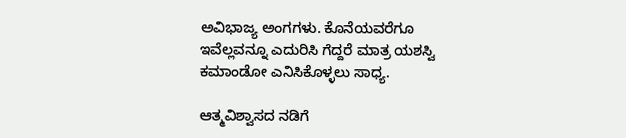ಅವಿಭಾಜ್ಯ ಅಂಗಗಳು. ಕೊನೆಯವರೆಗೂ ಇವೆಲ್ಲವನ್ನೂ ಎದುರಿಸಿ ಗೆದ್ದರೆ ಮಾತ್ರ ಯಶಸ್ವಿ ಕಮಾಂಡೋ ಎನಿಸಿಕೊಳ್ಳಲು ಸಾಧ್ಯ.

ಆತ್ಮವಿಶ್ವಾಸದ ನಡಿಗೆ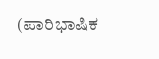(ಪಾರಿಭಾಷಿಕ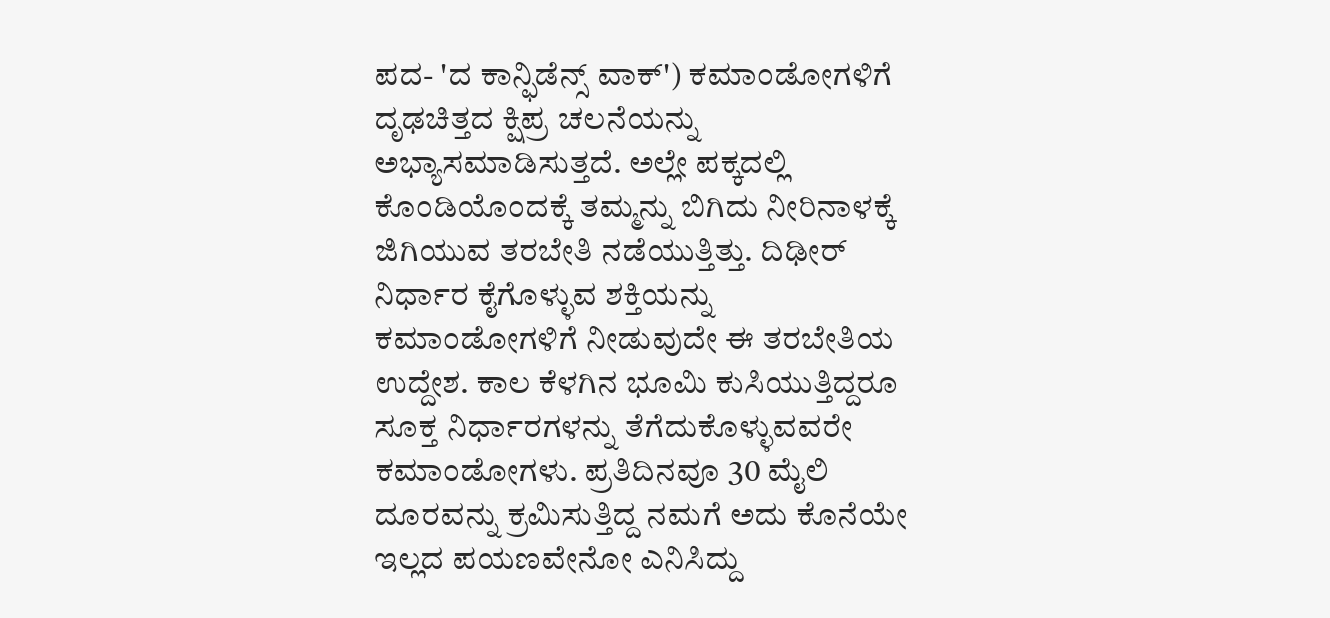ಪದ- 'ದ ಕಾನ್ಫಿಡೆನ್ಸ್ ವಾಕ್') ಕಮಾಂಡೋಗಳಿಗೆ ದೃಢಚಿತ್ತದ ಕ್ಷಿಪ್ರ ಚಲನೆಯನ್ನು ಅಭ್ಯಾಸಮಾಡಿಸುತ್ತದೆ. ಅಲ್ಲೇ ಪಕ್ಕದಲ್ಲಿ ಕೊಂಡಿಯೊಂದಕ್ಕೆ ತಮ್ಮನ್ನು ಬಿಗಿದು ನೀರಿನಾಳಕ್ಕೆ ಜಿಗಿಯುವ ತರಬೇತಿ ನಡೆಯುತ್ತಿತ್ತು. ದಿಢೀರ್ ನಿರ್ಧಾರ ಕೈಗೊಳ್ಳುವ ಶಕ್ತಿಯನ್ನು ಕಮಾಂಡೋಗಳಿಗೆ ನೀಡುವುದೇ ಈ ತರಬೇತಿಯ ಉದ್ದೇಶ. ಕಾಲ ಕೆಳಗಿನ ಭೂಮಿ ಕುಸಿಯುತ್ತಿದ್ದರೂ ಸೂಕ್ತ ನಿರ್ಧಾರಗಳನ್ನು ತೆಗೆದುಕೊಳ್ಳುವವರೇ ಕಮಾಂಡೋಗಳು. ಪ್ರತಿದಿನವೂ 30 ಮೈಲಿ ದೂರವನ್ನು ಕ್ರಮಿಸುತ್ತಿದ್ದ ನಮಗೆ ಅದು ಕೊನೆಯೇ ಇಲ್ಲದ ಪಯಣವೇನೋ ಎನಿಸಿದ್ದು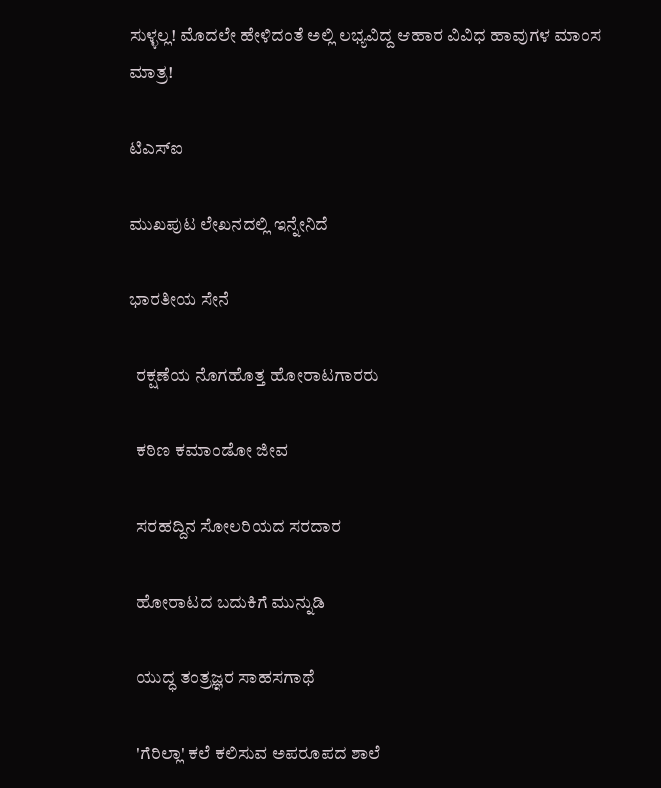ಸುಳ್ಳಲ್ಲ! ಮೊದಲೇ ಹೇಳಿದಂತೆ ಅಲ್ಲಿ ಲಭ್ಯವಿದ್ದ ಆಹಾರ ವಿವಿಧ ಹಾವುಗಳ ಮಾಂಸ ಮಾತ್ರ!

ಟಿಎಸ್‌ಐ

ಮುಖಪುಟ ಲೇಖನದಲ್ಲಿ ಇನ್ನೇನಿದೆ

ಭಾರತೀಯ ಸೇನೆ

  ರಕ್ಷಣೆಯ ನೊಗಹೊತ್ತ ಹೋರಾಟಗಾರರು

  ಕಠಿಣ ಕಮಾಂಡೋ ಜೀವ

  ಸರಹದ್ದಿನ ಸೋಲರಿಯದ ಸರದಾರ

  ಹೋರಾಟದ ಬದುಕಿಗೆ ಮುನ್ನುಡಿ

  ಯುದ್ಧ ತಂತ್ರಜ್ಞರ ಸಾಹಸಗಾಥೆ

  'ಗೆರಿಲ್ಲಾ' ಕಲೆ ಕಲಿಸುವ ಅಪರೂಪದ ಶಾಲೆ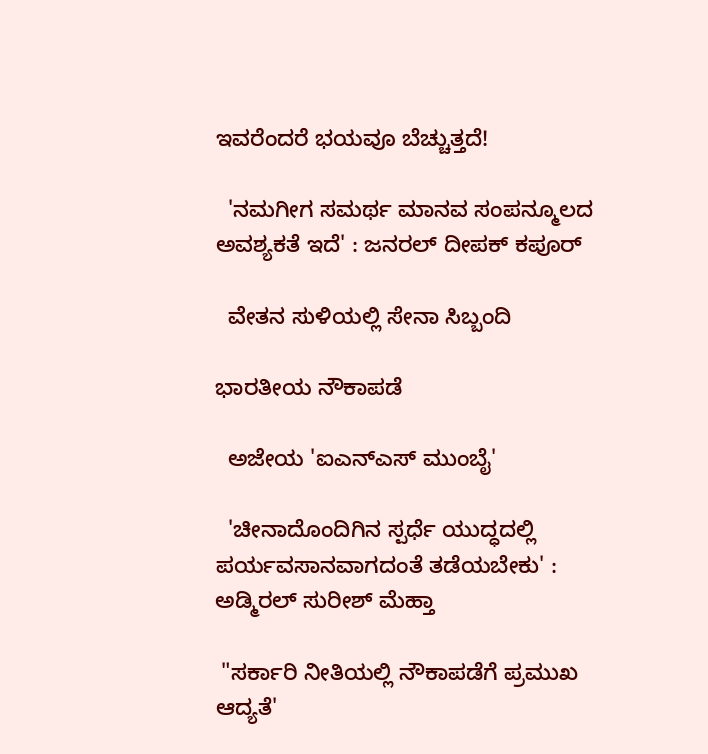ಇವರೆಂದರೆ ಭಯವೂ ಬೆಚ್ಚುತ್ತದೆ!

  'ನಮಗೀಗ ಸಮರ್ಥ ಮಾನವ ಸಂಪನ್ಮೂಲದ ಅವಶ್ಯಕತೆ ಇದೆ' : ಜನರಲ್ ದೀಪಕ್ ಕಪೂರ್

  ವೇತನ ಸುಳಿಯಲ್ಲಿ ಸೇನಾ ಸಿಬ್ಬಂದಿ

ಭಾರತೀಯ ನೌಕಾಪಡೆ

  ಅಜೇಯ 'ಐಎನ್‌ಎಸ್ ಮುಂಬೈ'

  'ಚೀನಾದೊಂದಿಗಿನ ಸ್ಪರ್ಧೆ ಯುದ್ಧದಲ್ಲಿ ಪರ್ಯವಸಾನವಾಗದಂತೆ ತಡೆಯಬೇಕು' : ಅಡ್ಮಿರಲ್ ಸುರೀಶ್ ಮೆಹ್ತಾ

 "ಸರ್ಕಾರಿ ನೀತಿಯಲ್ಲಿ ನೌಕಾಪಡೆಗೆ ಪ್ರಮುಖ ಆದ್ಯತೆ'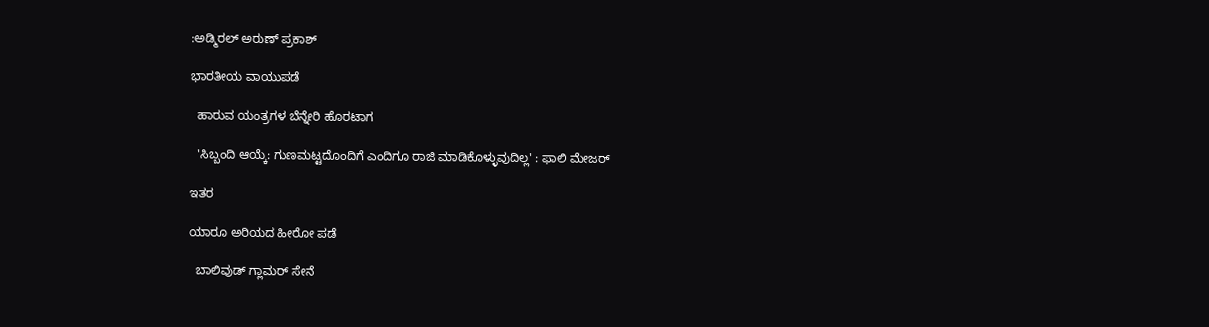:ಅಡ್ಮಿರಲ್ ಅರುಣ್ ಪ್ರಕಾಶ್

ಭಾರತೀಯ ವಾಯುಪಡೆ

  ಹಾರುವ ಯಂತ್ರಗಳ ಬೆನ್ನೇರಿ ಹೊರಟಾಗ

  'ಸಿಬ್ಬಂದಿ ಆಯ್ಕೆ: ಗುಣಮಟ್ಟದೊಂದಿಗೆ ಎಂದಿಗೂ ರಾಜಿ ಮಾಡಿಕೊಳ್ಳುವುದಿಲ್ಲ' : ಫಾಲಿ ಮೇಜರ್

ಇತರ

ಯಾರೂ ಅರಿಯದ ಹೀರೋ ಪಡೆ

  ಬಾಲಿವುಡ್ ಗ್ಲಾಮರ್ ಸೇನೆ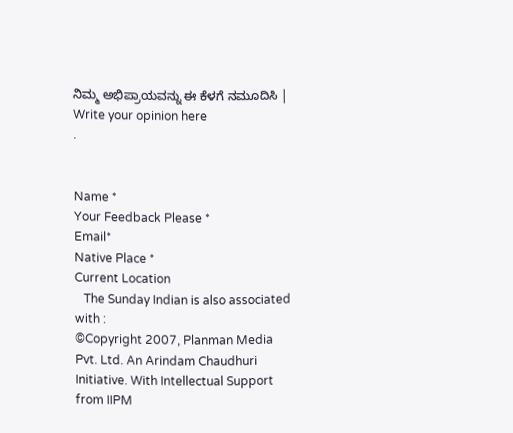ನಿಮ್ಮ ಅಭಿಪ್ರಾಯವನ್ನು ಈ ಕೆಳಗೆ ನಮೂದಿಸಿ | Write your opinion here
.


Name *
Your Feedback Please *
Email*
Native Place *
Current Location
   The Sunday Indian is also associated with :
©Copyright 2007, Planman Media Pvt. Ltd. An Arindam Chaudhuri Initiative. With Intellectual Support from IIPM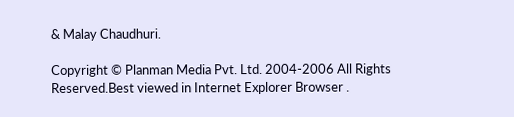& Malay Chaudhuri.

Copyright © Planman Media Pvt. Ltd. 2004-2006 All Rights Reserved.Best viewed in Internet Explorer Browser .